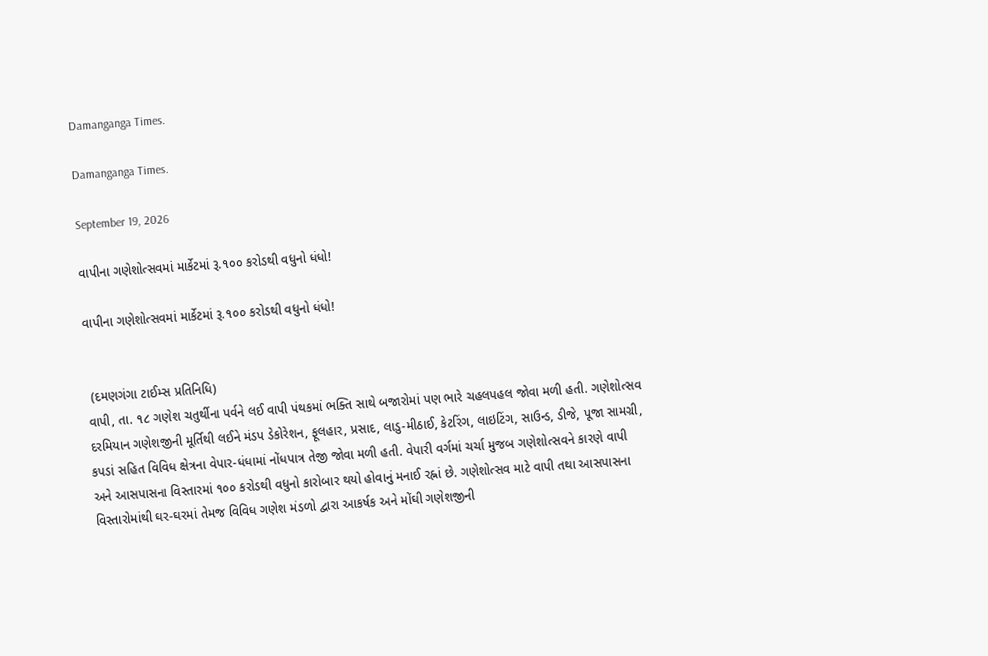Damanganga Times.

Damanganga Times.

September 19, 2026

વાપીના ગણેશોત્સવમાં માર્કેટમાં રૂ.૧૦૦ કરોડથી વધુનો ધંધો!

વાપીના ગણેશોત્સવમાં માર્કેટમાં રૂ.૧૦૦ કરોડથી વધુનો ધંધો!


 (દમણગંગા ટાઈમ્સ પ્રતિનિધિ)
વાપી, તા. ૧૮ ગણેશ ચતુર્થીના પર્વને લઈ વાપી પંથકમાં ભક્તિ સાથે બજારોમાં પણ ભારે ચહલપહલ જોવા મળી હતી. ગણેશોત્સવ દરમિયાન ગણેશજીની મૂર્તિથી લઈને મંડપ ડેકોરેશન, ફૂલહાર, પ્રસાદ, લાડુ-મીઠાઈ, કેટરિંગ, લાઇટિંગ, સાઉન્ડ, ડીજે, પૂજા સામગ્રી, કપડાં સહિત વિવિધ ક્ષેત્રના વેપાર-ધંધામાં નોંધપાત્ર તેજી જોવા મળી હતી. વેપારી વર્ગમાં ચર્ચા મુજબ ગણેશોત્સવને કારણે વાપી અને આસપાસના વિસ્તારમાં ૧૦૦ કરોડથી વધુનો કારોબાર થયો હોવાનું મનાઈ રહ્નાં છે. ગણેશોત્સવ માટે વાપી તથા આસપાસના વિસ્તારોમાંથી ઘર-ઘરમાં તેમજ વિવિધ ગણેશ મંડળો દ્વારા આકર્ષક અને મોંઘી ગણેશજીની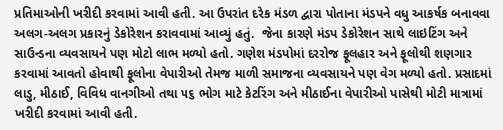પ્રતિમાઓની ખરીદી કરવામાં આવી હતી. આ ઉપરાંત દરેક મંડળ દ્વારા પોતાના મંડપને વધુ આકર્ષક બનાવવા અલગ-અલગ પ્રકારનું ડેકોરેશન કરાવવામાં આવ્યું હતું.  જેના કારણે મંડપ ડેકોરેશન સાથે લાઇટિંગ અને સાઉન્ડના વ્યવસાયને પણ મોટો લાભ મળ્યો હતો. ગણેશ મંડપોમાં દરરોજ ફૂલહાર અને ફૂલોથી શણગાર કરવામાં આવતો હોવાથી ફૂલોના વેપારીઓ તેમજ માળી સમાજના વ્યવસાયને પણ વેગ મળ્યો હતો. પ્રસાદમાં લાડુ, મીઠાઈ, વિવિધ વાનગીઓ તથા ૫૬ ભોગ માટે કેટરિંગ અને મીઠાઈના વેપારીઓ પાસેથી મોટી માત્રામાં ખરીદી કરવામાં આવી હતી.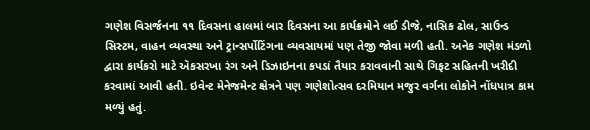ગણેશ વિસર્જનના ૧૧ દિવસના હાલમાં બાર દિવસના આ કાર્યક્રમોને લઈ ડીજે, નાસિક ઢોલ, સાઉન્ડ સિસ્ટમ, વાહન વ્યવસ્થા અને ટ્રાન્સર્પોટિંગના વ્યવસાયમાં પણ તેજી જોવા મળી હતી. અનેક ગણેશ મંડળો દ્વારા કાર્યકરો માટે ઍકસરખા રંગ અને ડિઝાઇનના કપડાં તૈયાર કરાવવાની સાથે ગિફટ સહિતની ખરીદી કરવામાં આવી હતી. ઇવેન્ટ મેનેજમેન્ટ ક્ષેત્રને પણ ગણેશોત્સવ દરમિયાન મજુર વર્ગના લોકોને નોંધપાત્ર કામ મળ્યું હતું.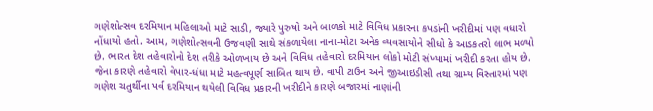ગણેશોત્સવ દરમિયાન મહિલાઓ માટે સાડી, જ્યારે પુરુષો અને બાળકો માટે વિવિધ પ્રકારના કપડાંની ખરીદીમાં પણ વધારો નોંધાયો હતો. આમ, ગણેશોત્સવની ઉજવણી સાથે સંકળાયેલા નાના-મોટા અનેક વ્યવસાયોને સીધો કે આડકતરો લાભ મળ્યો છે. ભારત દેશ તહેવારોનો દેશ તરીકે ઓળખાય છે અને વિવિધ તહેવારો દરમિયાન લોકો મોટી સંખ્યામાં ખરીદી કરતા હોય છે. જેના કારણે તહેવારો વેપાર-ધંધા માટે મહત્વપૂર્ણ સાબિત થાય છે. વાપી ટાઉન અને જીઆઇડીસી તથા ગ્રામ્ય વિસ્તારમાં પણ ગણેશ ચતુર્થીના પર્વ દરમિયાન થયેલી વિવિધ પ્રકારની ખરીદીને કારણે બજારમાં નાણાંની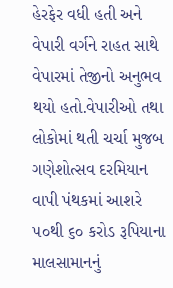હેરફેર વધી હતી અને વેપારી વર્ગને રાહત સાથે વેપારમાં તેજીનો અનુભવ થયો હતો.વેપારીઓ તથા લોકોમાં થતી ચર્ચા મુજબ ગણેશોત્સવ દરમિયાન વાપી પંથકમાં આશરે ૫૦થી ૬૦ કરોડ રૂપિયાના માલસામાનનું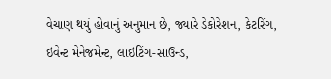વેચાણ થયું હોવાનું અનુમાન છે, જ્યારે ડેકોરેશન, કેટરિંગ, ઇવેન્ટ મેનેજમેન્ટ, લાઇટિંગ-સાઉન્ડ,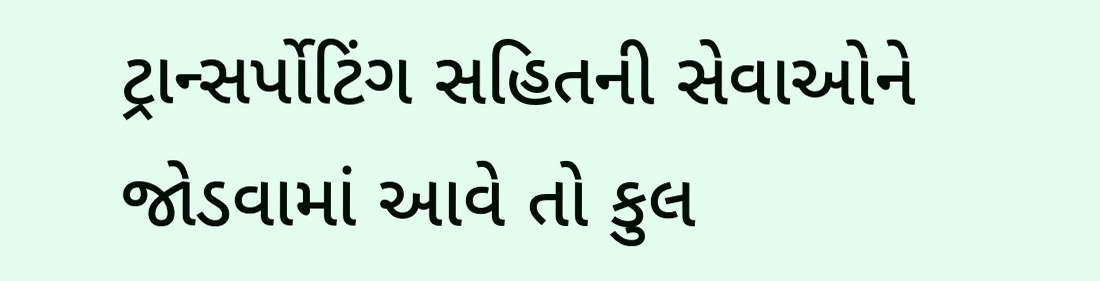ટ્રાન્સર્પોટિંગ સહિતની સેવાઓને જોડવામાં આવે તો કુલ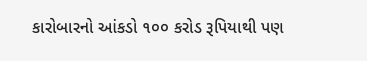કારોબારનો આંકડો ૧૦૦ કરોડ રૂપિયાથી પણ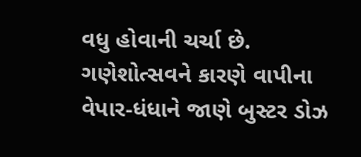વધુ હોવાની ચર્ચા છે. ગણેશોત્સવને કારણે વાપીના વેપાર-ધંધાને જાણે બુસ્ટર ડોઝ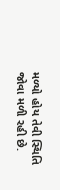મળ્યો હોય તેવી સ્થિતિ જોવા મળી રહી છે.